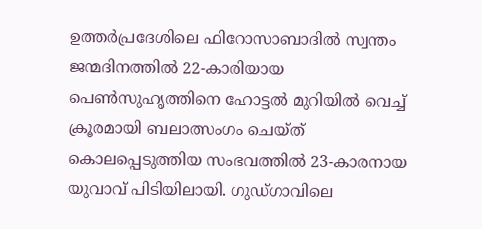ഉത്തർപ്രദേശിലെ ഫിറോസാബാദിൽ സ്വന്തം ജന്മദിനത്തിൽ 22-കാരിയായ പെൺസുഹൃത്തിനെ ഹോട്ടൽ മുറിയിൽ വെച്ച് ക്രൂരമായി ബലാത്സംഗം ചെയ്ത് കൊലപ്പെടുത്തിയ സംഭവത്തിൽ 23-കാരനായ യുവാവ് പിടിയിലായി. ഗുഡ്ഗാവിലെ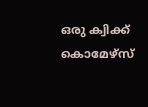ഒരു ക്വിക്ക് കൊമേഴ്സ്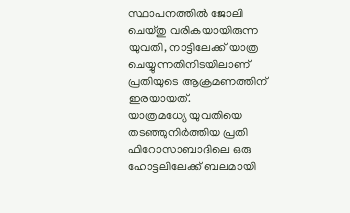സ്ഥാപനത്തിൽ ജോലി ചെയ്തു വരികയായിരുന്ന യുവതി, നാട്ടിലേക്ക് യാത്ര ചെയ്യുന്നതിനിടയിലാണ് പ്രതിയുടെ ആക്രമണത്തിന് ഇരയായത്.
യാത്രമധ്യേ യുവതിയെ തടഞ്ഞുനിർത്തിയ പ്രതി ഫിറോസാബാദിലെ ഒരു ഹോട്ടലിലേക്ക് ബലമായി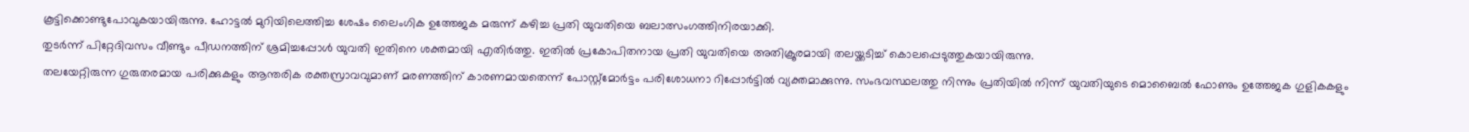കൂട്ടിക്കൊണ്ടുപോവുകയായിരുന്നു. ഹോട്ടൽ മുറിയിലെത്തിച്ച ശേഷം ലൈംഗിക ഉത്തേജക മരുന്ന് കഴിച്ച പ്രതി യുവതിയെ ബലാത്സംഗത്തിനിരയാക്കി.
തുടർന്ന് പിറ്റേദിവസം വീണ്ടും പീഡനത്തിന് ശ്രമിച്ചപ്പോൾ യുവതി ഇതിനെ ശക്തമായി എതിർത്തു. ഇതിൽ പ്രകോപിതനായ പ്രതി യുവതിയെ അതിക്രൂരമായി തലയ്ക്കടിച്ച് കൊലപ്പെടുത്തുകയായിരുന്നു.
തലയേറ്റിരുന്ന ഗുരുതരമായ പരിക്കുകളും ആന്തരിക രക്തസ്രാവവുമാണ് മരണത്തിന് കാരണമായതെന്ന് പോസ്റ്റ്മോർട്ടം പരിശോധനാ റിപ്പോർട്ടിൽ വ്യക്തമാക്കുന്നു. സംഭവസ്ഥലത്തു നിന്നും പ്രതിയിൽ നിന്ന് യുവതിയുടെ മൊബൈൽ ഫോണും ഉത്തേജക ഗുളികകളും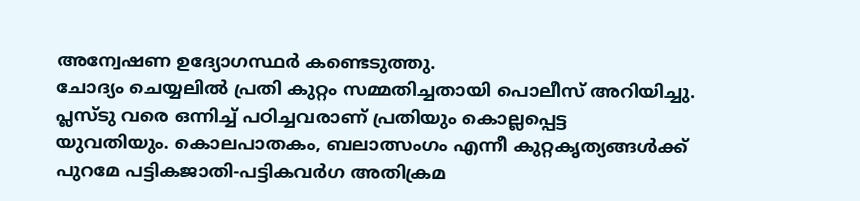അന്വേഷണ ഉദ്യോഗസ്ഥർ കണ്ടെടുത്തു.
ചോദ്യം ചെയ്യലിൽ പ്രതി കുറ്റം സമ്മതിച്ചതായി പൊലീസ് അറിയിച്ചു. പ്ലസ്ടു വരെ ഒന്നിച്ച് പഠിച്ചവരാണ് പ്രതിയും കൊല്ലപ്പെട്ട
യുവതിയും. കൊലപാതകം, ബലാത്സംഗം എന്നീ കുറ്റകൃത്യങ്ങൾക്ക് പുറമേ പട്ടികജാതി-പട്ടികവർഗ അതിക്രമ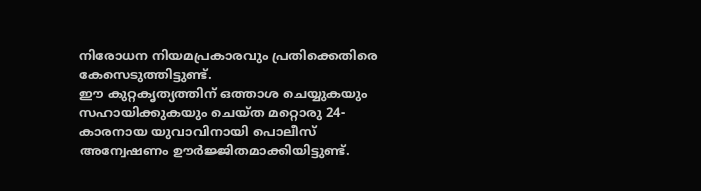നിരോധന നിയമപ്രകാരവും പ്രതിക്കെതിരെ കേസെടുത്തിട്ടുണ്ട്.
ഈ കുറ്റകൃത്യത്തിന് ഒത്താശ ചെയ്യുകയും സഹായിക്കുകയും ചെയ്ത മറ്റൊരു 24-കാരനായ യുവാവിനായി പൊലീസ് അന്വേഷണം ഊർജ്ജിതമാക്കിയിട്ടുണ്ട്.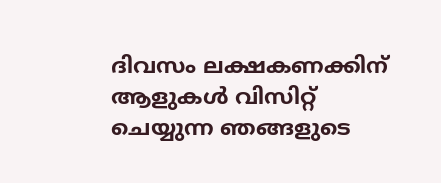ദിവസം ലക്ഷകണക്കിന് ആളുകൾ വിസിറ്റ് ചെയ്യുന്ന ഞങ്ങളുടെ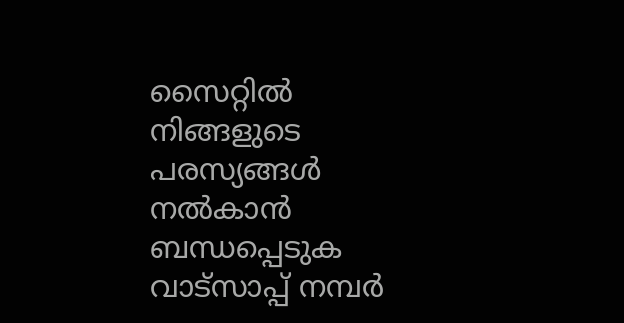സൈറ്റിൽ നിങ്ങളുടെ പരസ്യങ്ങൾ നൽകാൻ ബന്ധപ്പെടുക വാട്സാപ്പ് നമ്പർ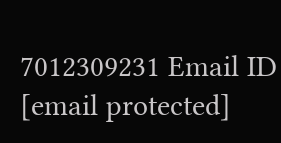7012309231 Email ID [email protected]